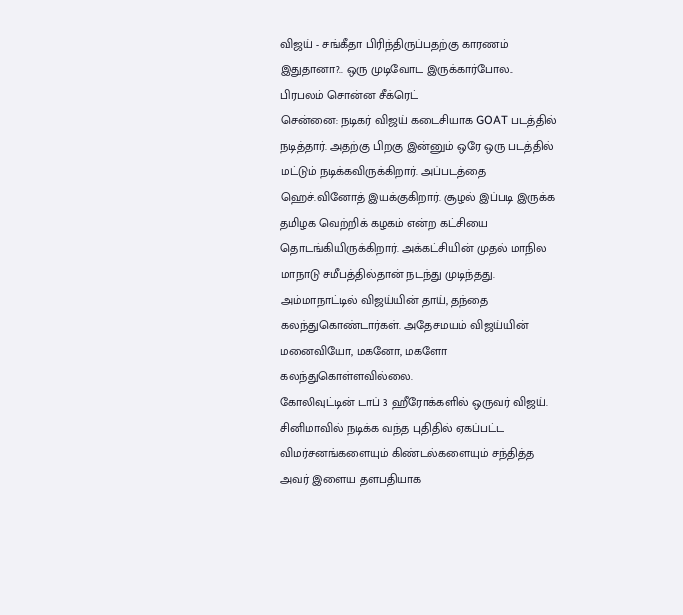விஜய் - சங்கீதா பிரிந்திருப்பதற்கு காரணம் இதுதானா?.. ஒரு முடிவோட இருக்கார்போல.. பிரபலம் சொன்ன சீக்ரெட்
சென்னை: நடிகர் விஜய் கடைசியாக GOAT படத்தில் நடித்தார். அதற்கு பிறகு இன்னும் ஒரே ஒரு படத்தில் மட்டும் நடிக்கவிருக்கிறார். அப்படத்தை ஹெச்.வினோத் இயக்குகிறார். சூழல் இப்படி இருக்க தமிழக வெற்றிக் கழகம் என்ற கட்சியை தொடங்கியிருக்கிறார். அக்கட்சியின் முதல் மாநில மாநாடு சமீபத்தில்தான் நடந்து முடிந்தது. அம்மாநாட்டில் விஜய்யின் தாய், தந்தை கலந்துகொண்டார்கள். அதேசமயம் விஜய்யின் மனைவியோ, மகனோ, மகளோ கலந்துகொள்ளவில்லை.
கோலிவுட்டின் டாப் 3 ஹீரோக்களில் ஒருவர் விஜய். சினிமாவில் நடிக்க வந்த புதிதில் ஏகப்பட்ட விமர்சனங்களையும் கிண்டல்களையும் சந்தித்த அவர் இளைய தளபதியாக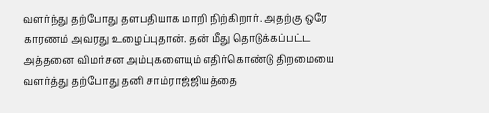வளர்ந்து தற்போது தளபதியாக மாறி நிற்கிறார். அதற்கு ஒரே காரணம் அவரது உழைப்புதான். தன் மீது தொடுக்கப்பட்ட அத்தனை விமர்சன அம்புகளையும் எதிர்கொண்டு திறமையை வளர்த்து தற்போது தனி சாம்ராஜ்ஜியத்தை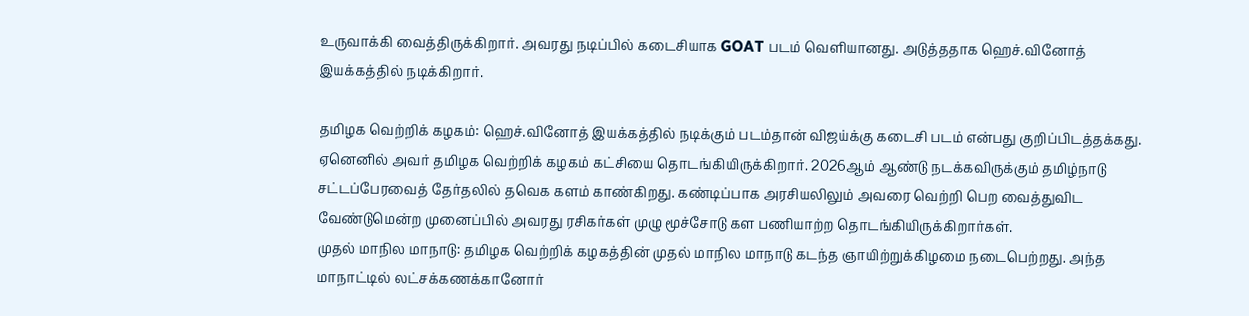உருவாக்கி வைத்திருக்கிறார். அவரது நடிப்பில் கடைசியாக GOAT படம் வெளியானது. அடுத்ததாக ஹெச்.வினோத் இயக்கத்தில் நடிக்கிறார்.

தமிழக வெற்றிக் கழகம்: ஹெச்.வினோத் இயக்கத்தில் நடிக்கும் படம்தான் விஜய்க்கு கடைசி படம் என்பது குறிப்பிடத்தக்கது. ஏனெனில் அவர் தமிழக வெற்றிக் கழகம் கட்சியை தொடங்கியிருக்கிறார். 2026ஆம் ஆண்டு நடக்கவிருக்கும் தமிழ்நாடு சட்டப்பேரவைத் தேர்தலில் தவெக களம் காண்கிறது. கண்டிப்பாக அரசியலிலும் அவரை வெற்றி பெற வைத்துவிட வேண்டுமென்ற முனைப்பில் அவரது ரசிகர்கள் முழு மூச்சோடு கள பணியாற்ற தொடங்கியிருக்கிறார்கள்.
முதல் மாநில மாநாடு: தமிழக வெற்றிக் கழகத்தின் முதல் மாநில மாநாடு கடந்த ஞாயிற்றுக்கிழமை நடைபெற்றது. அந்த மாநாட்டில் லட்சக்கணக்கானோர்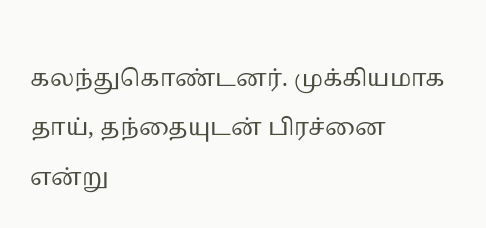கலந்துகொண்டனர். முக்கியமாக தாய், தந்தையுடன் பிரச்னை என்று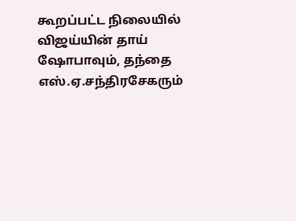கூறப்பட்ட நிலையில் விஜய்யின் தாய் ஷோபாவும், தந்தை எஸ்.ஏ.சந்திரசேகரும்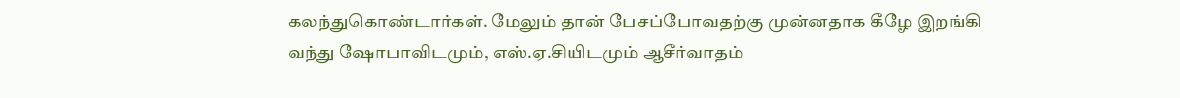கலந்துகொண்டார்கள். மேலும் தான் பேசப்போவதற்கு முன்னதாக கீழே இறங்கி வந்து ஷோபாவிடமும், எஸ்.ஏ.சியிடமும் ஆசீர்வாதம்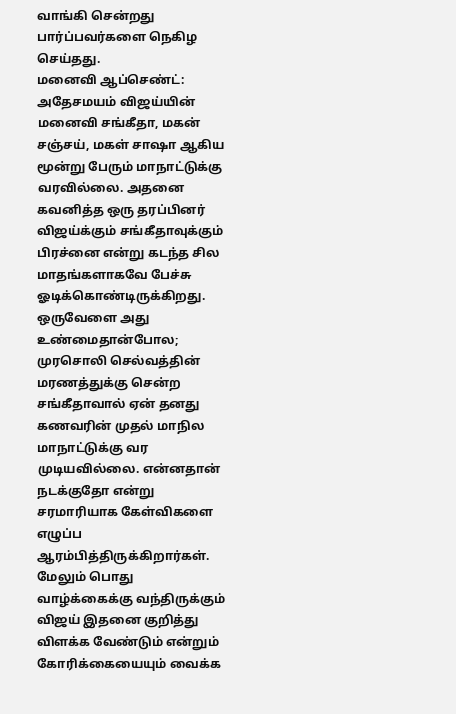வாங்கி சென்றது பார்ப்பவர்களை நெகிழ செய்தது.
மனைவி ஆப்செண்ட்: அதேசமயம் விஜய்யின் மனைவி சங்கீதா, மகன் சஞ்சய், மகள் சாஷா ஆகிய மூன்று பேரும் மாநாட்டுக்கு வரவில்லை. அதனை கவனித்த ஒரு தரப்பினர் விஜய்க்கும் சங்கீதாவுக்கும் பிரச்னை என்று கடந்த சில மாதங்களாகவே பேச்சு ஓடிக்கொண்டிருக்கிறது. ஒருவேளை அது உண்மைதான்போல; முரசொலி செல்வத்தின் மரணத்துக்கு சென்ற சங்கீதாவால் ஏன் தனது கணவரின் முதல் மாநில மாநாட்டுக்கு வர முடியவில்லை. என்னதான் நடக்குதோ என்று சரமாரியாக கேள்விகளை எழுப்ப ஆரம்பித்திருக்கிறார்கள். மேலும் பொது வாழ்க்கைக்கு வந்திருக்கும் விஜய் இதனை குறித்து விளக்க வேண்டும் என்றும் கோரிக்கையையும் வைக்க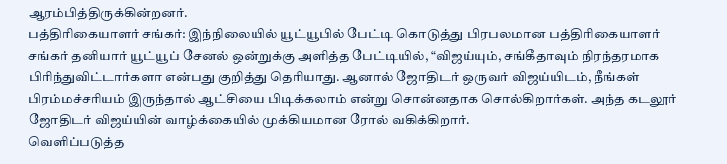ஆரம்பித்திருக்கின்றனர்.
பத்திரிகையாளர் சங்கர்: இந்நிலையில் யூட்யூபில் பேட்டி கொடுத்து பிரபலமான பத்திரிகையாளர் சங்கர் தனியார் யூட்யூப் சேனல் ஒன்றுக்கு அளித்த பேட்டியில், “விஜய்யும், சங்கீதாவும் நிரந்தரமாக பிரிந்துவிட்டார்களா என்பது குறித்து தெரியாது. ஆனால் ஜோதிடர் ஒருவர் விஜய்யிடம், நீங்கள் பிரம்மச்சரியம் இருந்தால் ஆட்சியை பிடிக்கலாம் என்று சொன்னதாக சொல்கிறார்கள். அந்த கடலூர் ஜோதிடர் விஜய்யின் வாழ்க்கையில் முக்கியமான ரோல் வகிக்கிறார்.
வெளிப்படுத்த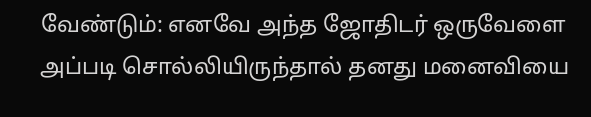வேண்டும்: எனவே அந்த ஜோதிடர் ஒருவேளை அப்படி சொல்லியிருந்தால் தனது மனைவியை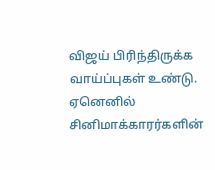விஜய் பிரிந்திருக்க வாய்ப்புகள் உண்டு. ஏனெனில் சினிமாக்காரர்களின்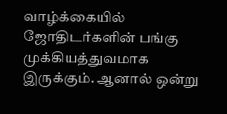வாழ்க்கையில் ஜோதிடர்களின் பங்கு முக்கியத்துவமாக இருக்கும். ஆனால் ஒன்று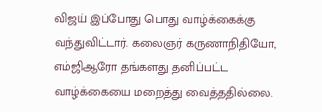விஜய் இப்போது பொது வாழ்க்கைக்கு வந்துவிட்டார். கலைஞர் கருணாநிதியோ, எம்ஜிஆரோ தங்களது தனிப்பட்ட வாழ்க்கையை மறைத்து வைத்ததில்லை.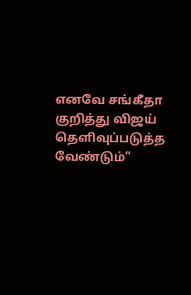எனவே சங்கீதா குறித்து விஜய் தெளிவுப்படுத்த வேண்டும்”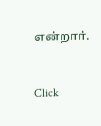என்றார்.


Click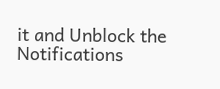it and Unblock the Notifications